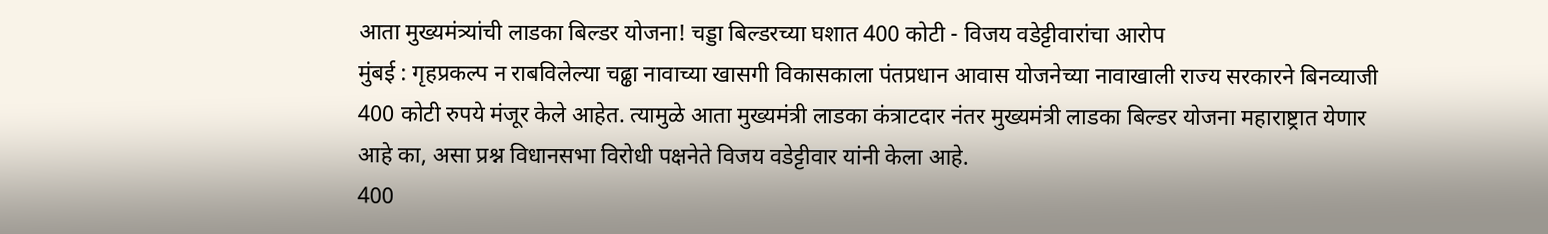आता मुख्यमंत्र्यांची लाडका बिल्डर योजना! चड्डा बिल्डरच्या घशात 400 कोटी - विजय वडेट्टीवारांचा आरोप
मुंबई : गृहप्रकल्प न राबविलेल्या चढ्ढा नावाच्या खासगी विकासकाला पंतप्रधान आवास योजनेच्या नावाखाली राज्य सरकारने बिनव्याजी 400 कोटी रुपये मंजूर केले आहेत. त्यामुळे आता मुख्यमंत्री लाडका कंत्राटदार नंतर मुख्यमंत्री लाडका बिल्डर योजना महाराष्ट्रात येणार आहे का, असा प्रश्न विधानसभा विरोधी पक्षनेते विजय वडेट्टीवार यांनी केला आहे.
400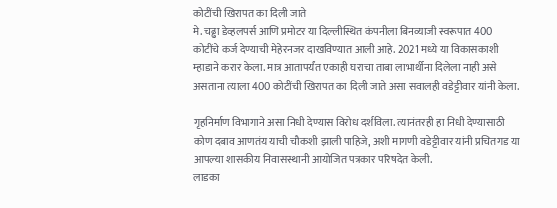कोटींची खिरापत का दिली जाते
मे. चढ्ढा डेव्हलपर्स आणि प्रमोटर या दिल्लीस्थित कंपनीला बिनव्याजी स्वरूपात 400 कोटींचे कर्ज देण्याची मेहेरनजर दाखविण्यात आली आहे. 2021 मध्ये या विकासकाशी म्हाडाने करार केला. मात्र आतापर्यंत एकाही घराचा ताबा लाभार्थीना दिलेला नाही असे असताना त्याला 400 कोटींची खिरापत का दिली जाते असा सवालही वडेट्टीवार यांनी केला.

गृहनिर्माण विभागाने असा निधी देण्यास विरोध दर्शविला. त्यानंतरही हा निधी देण्यासाठी कोण दबाव आणतंय याची चौकशी झाली पाहिजे, अशी मागणी वडेट्टीवार यांनी प्रचितगड या आपल्या शासकीय निवासस्थानी आयोजित पत्रकार परिषदेत केली.
लाडका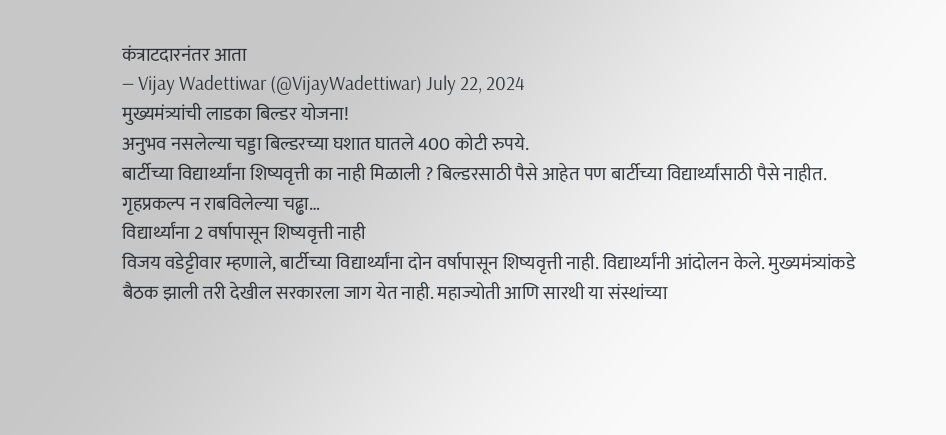कंत्राटदारनंतर आता
— Vijay Wadettiwar (@VijayWadettiwar) July 22, 2024
मुख्यमंत्र्यांची लाडका बिल्डर योजना!
अनुभव नसलेल्या चड्डा बिल्डरच्या घशात घातले 400 कोटी रुपये.
बार्टीच्या विद्यार्थ्यांना शिष्यवृत्ती का नाही मिळाली ? बिल्डरसाठी पैसे आहेत पण बार्टीच्या विद्यार्थ्यांसाठी पैसे नाहीत.
गृहप्रकल्प न राबविलेल्या चढ्ढा…
विद्यार्थ्यांना 2 वर्षापासून शिष्यवृत्ती नाही
विजय वडेट्टीवार म्हणाले, बार्टीच्या विद्यार्थ्यांना दोन वर्षापासून शिष्यवृत्ती नाही. विद्यार्थ्यांनी आंदोलन केले. मुख्यमंत्र्यांकडे बैठक झाली तरी देखील सरकारला जाग येत नाही. महाज्योती आणि सारथी या संस्थांच्या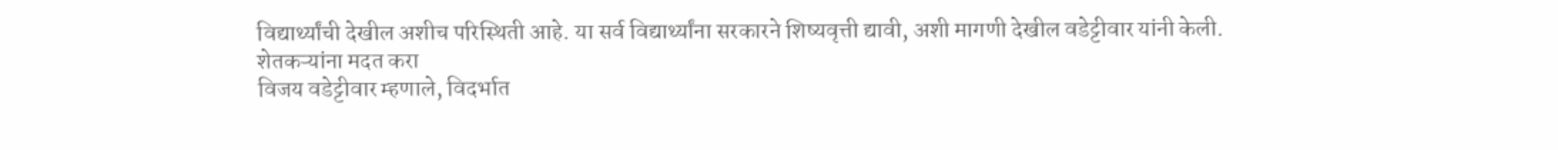विद्यार्थ्यांची देखील अशीच परिस्थिती आहे. या सर्व विद्यार्थ्यांना सरकारने शिष्यवृत्ती द्यावी, अशी मागणी देखील वडेट्टीवार यांनी केली.
शेतकऱ्यांना मदत करा
विजय वडेट्टीवार म्हणाले, विदर्भात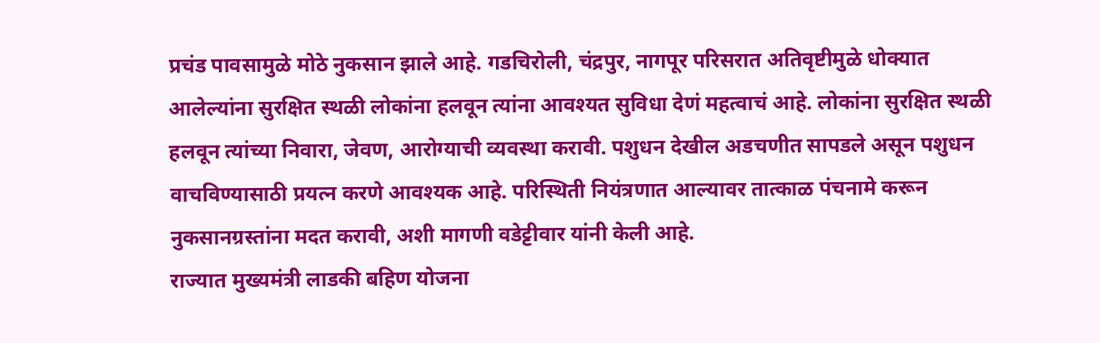प्रचंड पावसामुळे मोठे नुकसान झाले आहे. गडचिरोली, चंद्रपुर, नागपूर परिसरात अतिवृष्टीमुळे धोक्यात आलेल्यांना सुरक्षित स्थळी लोकांना हलवून त्यांना आवश्यत सुविधा देणं महत्वाचं आहे. लोकांना सुरक्षित स्थळी हलवून त्यांच्या निवारा, जेवण, आरोग्याची व्यवस्था करावी. पशुधन देखील अडचणीत सापडले असून पशुधन वाचविण्यासाठी प्रयत्न करणे आवश्यक आहे. परिस्थिती नियंत्रणात आल्यावर तात्काळ पंचनामे करून नुकसानग्रस्तांना मदत करावी, अशी मागणी वडेट्टीवार यांनी केली आहे.
राज्यात मुख्यमंत्री लाडकी बहिण योजना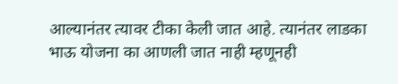आल्यानंतर त्यावर टीका केली जात आहे. त्यानंतर लाडका भाऊ योजना का आणली जात नाही म्हणूनही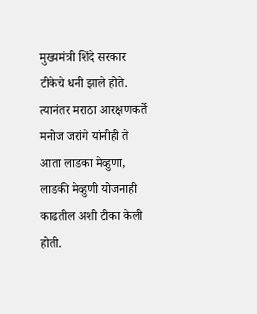मुख्यमंत्री शिंदे सरकार टीकेचे धनी झाले होते. त्यानंतर मराठा आरक्षणकर्ते मनोज जरांगे यांनीही ते आता लाडका मेव्हुणा, लाडकी मेव्हुणी योजनाही काढतील अशी टीका केली होती.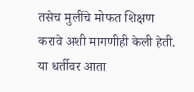तसेच मुलींचे मोफत शिक्षण करावे अशी मागणीही केली हेती. या धर्तीवर आता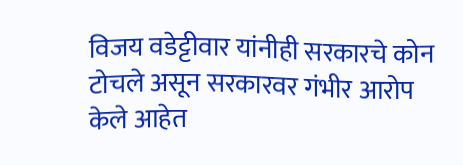विजय वडेट्टीवार यांनीही सरकारचे कोन टोचले असून सरकारवर गंभीर आरोप केले आहेत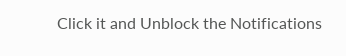Click it and Unblock the Notifications